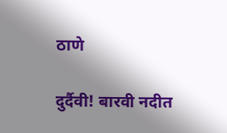ठाणे

दुर्दैवी! बारवी नदीत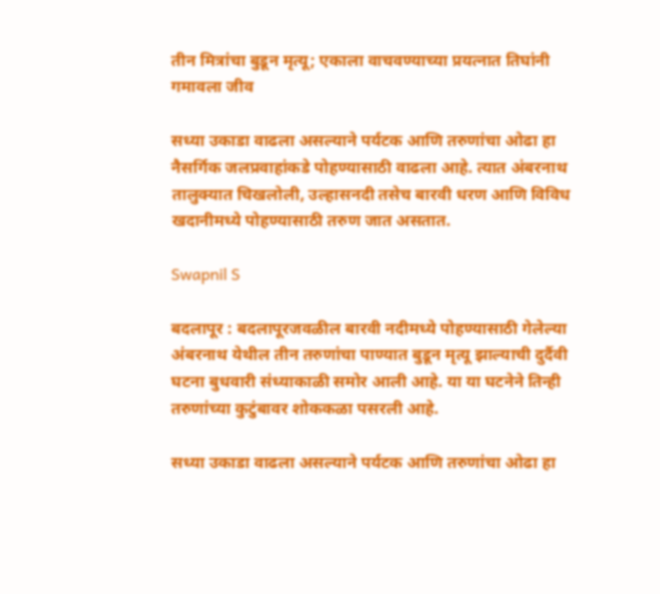तीन मित्रांचा बुडून मृत्यू; एकाला वाचवण्याच्या प्रयत्नात तिघांनी गमावला जीव

सध्या उकाडा वाढला असल्याने पर्यटक आणि तरुणांचा ओढा हा नैसर्गिक जलप्रवाहांकडे पोहण्यासाठी वाढला आहे. त्यात अंबरनाथ तालुक्यात चिखलोली, उल्हासनदी तसेच बारवी धरण आणि विविध खदानीमध्ये पोहण्यासाठी तरुण जात असतात.

Swapnil S

बदलापूर : बदलापूरजवळील बारवी नदीमध्ये पोहण्यासाठी गेलेल्या अंबरनाथ येथील तीन तरुणांचा पाण्यात बुडून मृत्यू झाल्याची दुर्दैवी घटना बुधवारी संध्याकाळी समोर आली आहे. या या घटनेने तिन्ही तरुणांच्या कुटुंबावर शोककळा पसरली आहे.

सध्या उकाडा वाढला असल्याने पर्यटक आणि तरुणांचा ओढा हा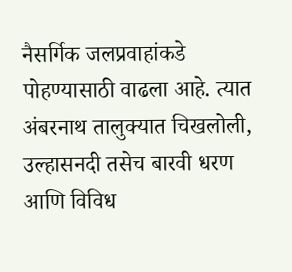नैसर्गिक जलप्रवाहांकडे पोहण्यासाठी वाढला आहे. त्यात अंबरनाथ तालुक्यात चिखलोली, उल्हासनदी तसेच बारवी धरण आणि विविध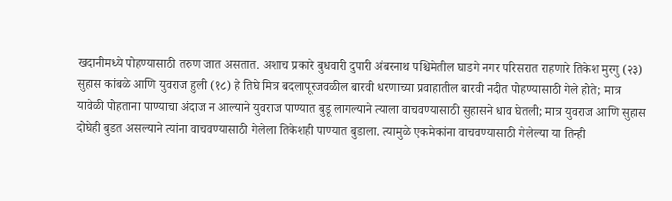खदानीमध्ये पोहण्यासाठी तरुण जात असतात. अशाच प्रकारे बुधवारी दुपारी अंबरनाथ पश्चिमेतील घाडगे नगर परिसरात राहणारे तिकेश मुरगु (२३) सुहास कांबळे आणि युवराज हुली (१८) हे तिघे मित्र बदलापूरजवळील बारवी धरणाच्या प्रवाहातील बारवी नदीत पोहण्यासाठी गेले होते; मात्र यावेळी पोहताना पाण्याचा अंदाज न आल्याने युवराज पाण्यात बुडू लागल्याने त्याला वाचवण्यासाठी सुहासने धाव घेतली; मात्र युवराज आणि सुहास दोघेही बुडत असल्याने त्यांना वाचवण्यासाठी गेलेला तिकेशही पाण्यात बुडाला. त्यामुळे एकमेकांना वाचवण्यासाठी गेलेल्या या तिन्ही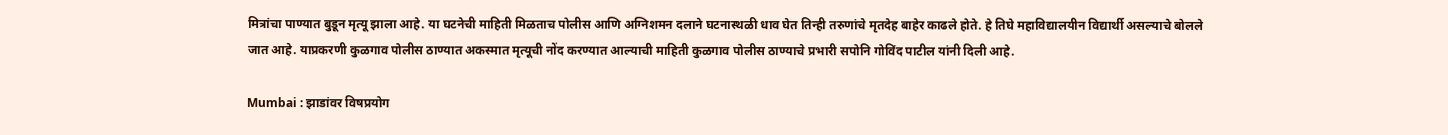मित्रांचा पाण्यात बुडून मृत्यू झाला आहे. या घटनेची माहिती मिळताच पोलीस आणि अग्निशमन दलाने घटनास्थळी धाव घेत तिन्ही तरुणांचे मृतदेह बाहेर काढले होते. हे तिघे महाविद्यालयीन विद्यार्थी असल्याचे बोलले जात आहे. याप्रकरणी कुळगाव पोलीस ठाण्यात अकस्मात मृत्यूची नोंद करण्यात आल्याची माहिती कुळगाव पोलीस ठाण्याचे प्रभारी सपोनि गोविंद पाटील यांनी दिली आहे.

Mumbai : झाडांवर विषप्रयोग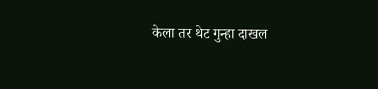केला तर थेट गुन्हा दाखल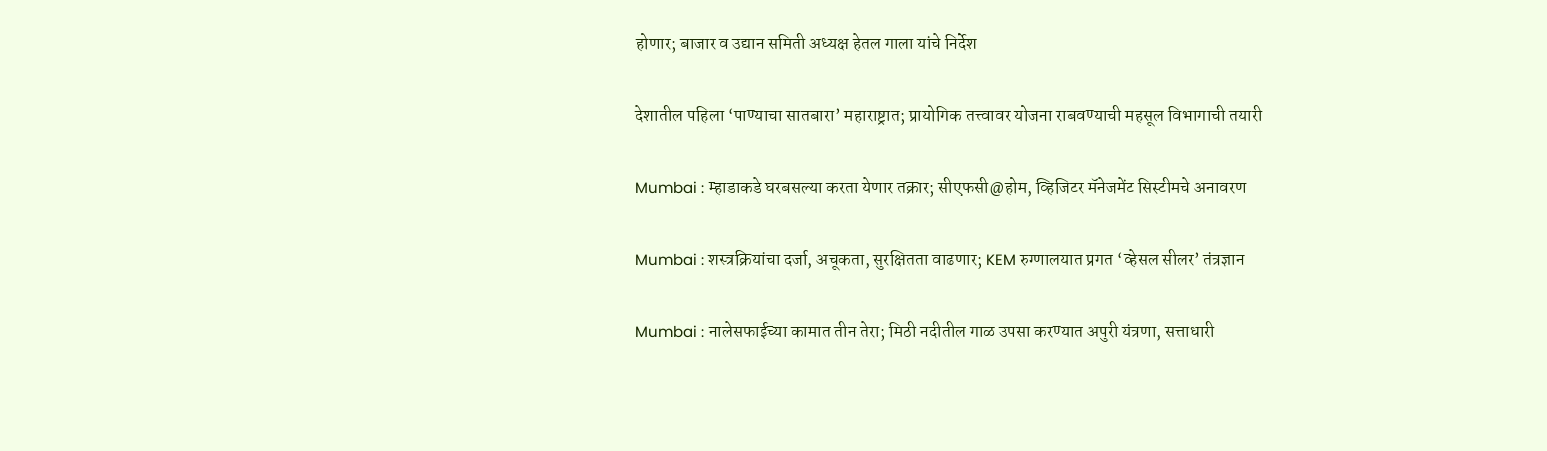होणार; बाजार व उद्यान समिती अध्यक्ष हेतल गाला यांचे निर्देश

देशातील पहिला ‘पाण्याचा सातबारा’ महाराष्ट्रात; प्रायोगिक तत्त्वावर योजना राबवण्याची महसूल विभागाची तयारी

Mumbai : म्हाडाकडे घरबसल्या करता येणार तक्रार; सीएफसी@होम, व्हिजिटर मॅनेजमेंट सिस्टीमचे अनावरण

Mumbai : शस्त्रक्रियांचा दर्जा, अचूकता, सुरक्षितता वाढणार; KEM रुग्णालयात प्रगत ‘व्हेसल सीलर’ तंत्रज्ञान

Mumbai : नालेसफाईच्या कामात तीन तेरा; मिठी नदीतील गाळ उपसा करण्यात अपुरी यंत्रणा, सत्ताधारी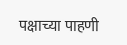पक्षाच्या पाहणी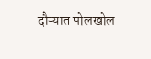दौऱ्यात पोलखोल